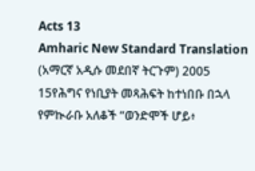Acts 13
Amharic New Standard Translation (አማርኛ አዲሱ መደበኛ ትርጉም) 2005
15የሕግና የነቢያት መጻሕፍት ከተነበቡ በኋላ የምኲራቡ አለቆች “ወንድሞች ሆይ፥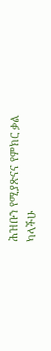ሕዝቡን የሚያጽናና የምክር ቃል ካላችሁ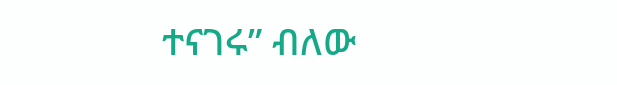ተናገሩ” ብለው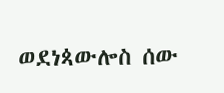ወደነጳውሎስ ሰው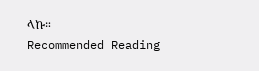ላኩ።
Recommended Reading